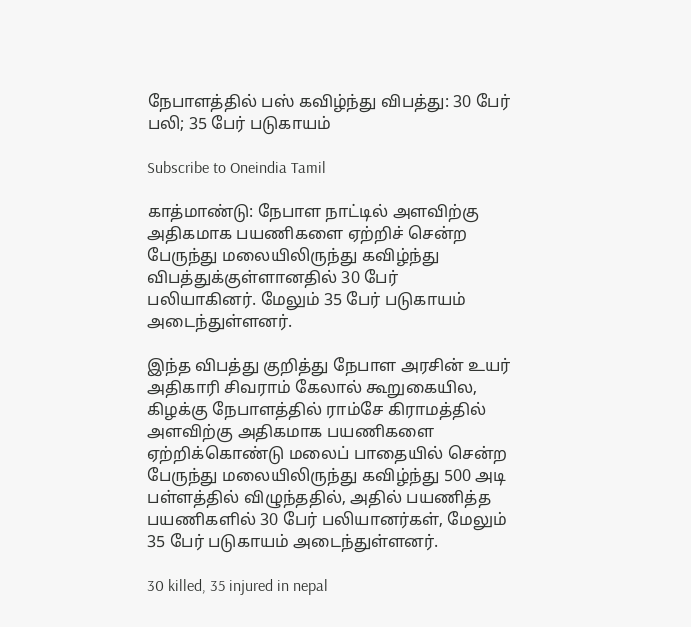நேபாளத்தில் பஸ் கவிழ்ந்து விபத்து: 30 பேர் பலி; 35 பேர் படுகாயம்

Subscribe to Oneindia Tamil

காத்மாண்டு: நேபாள நாட்டில் அளவிற்கு அதிகமாக பயணிகளை ஏற்றிச் சென்ற பேருந்து மலையிலிருந்து கவிழ்ந்து விபத்துக்குள்ளானதில் 30 பேர் பலியாகினர். மேலும் 35 பேர் படுகாயம் அடைந்துள்ளனர்.

இந்த விபத்து குறித்து நேபாள அரசின் உயர் அதிகாரி சிவராம் கேலால் கூறுகையில, கிழக்கு நேபாளத்தில் ராம்சே கிராமத்தில் அளவிற்கு அதிகமாக பயணிகளை ஏற்றிக்கொண்டு மலைப் பாதையில் சென்ற பேருந்து மலையிலிருந்து கவிழ்ந்து 500 அடி பள்ளத்தில் விழுந்ததில், அதில் பயணித்த பயணிகளில் 30 பேர் பலியானர்கள், மேலும் 35 பேர் படுகாயம் அடைந்துள்ளனர்.

30 killed, 35 injured in nepal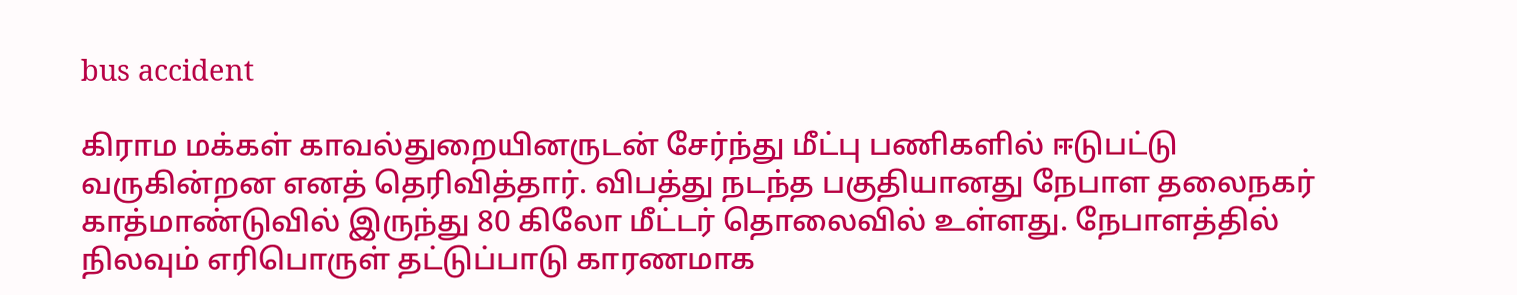bus accident

கிராம மக்கள் காவல்துறையினருடன் சேர்ந்து மீட்பு பணிகளில் ஈடுபட்டு வருகின்றன எனத் தெரிவித்தார். விபத்து நடந்த பகுதியானது நேபாள தலைநகர் காத்மாண்டுவில் இருந்து 80 கிலோ மீட்டர் தொலைவில் உள்ளது. நேபாளத்தில் நிலவும் எரிபொருள் தட்டுப்பாடு காரணமாக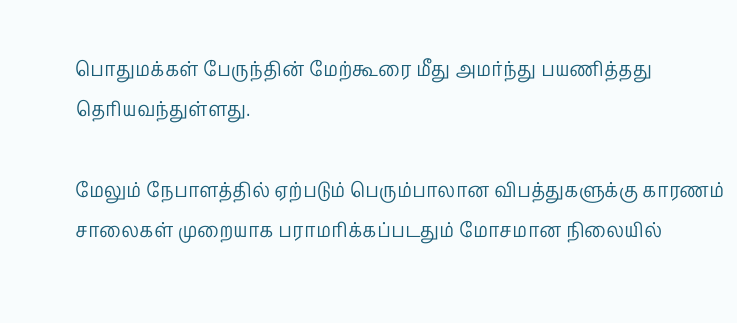பொதுமக்கள் பேருந்தின் மேற்கூரை மீது அமர்ந்து பயணித்தது தெரியவந்துள்ளது.

மேலும் நேபாளத்தில் ஏற்படும் பெரும்பாலான விபத்துகளுக்கு காரணம் சாலைகள் முறையாக பராமரிக்கப்படதும் மோசமான நிலையில்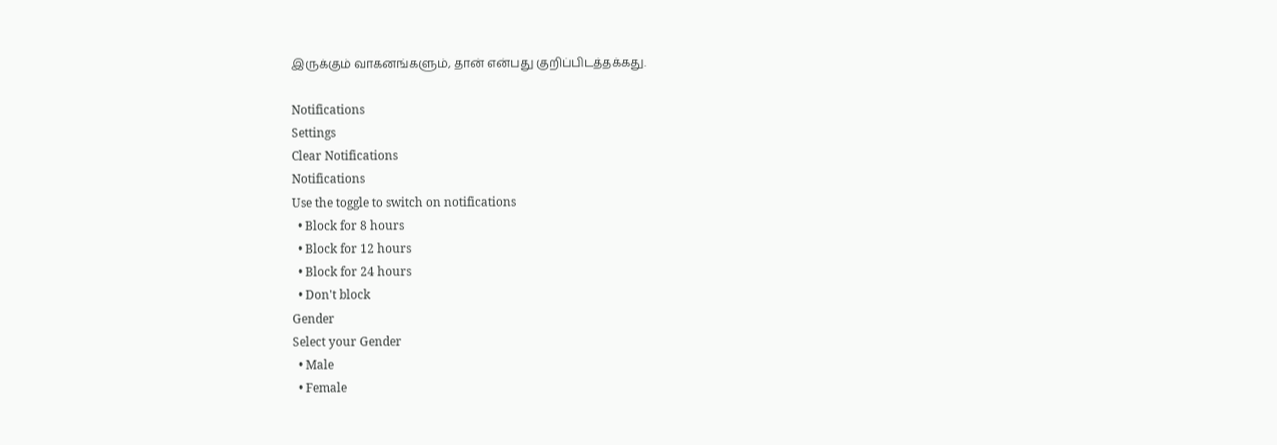இருக்கும் வாகனங்களும், தான் என்பது குறிப்பிடத்தக்கது.

Notifications
Settings
Clear Notifications
Notifications
Use the toggle to switch on notifications
  • Block for 8 hours
  • Block for 12 hours
  • Block for 24 hours
  • Don't block
Gender
Select your Gender
  • Male
  • Female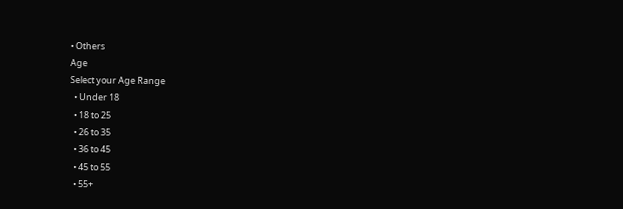• Others
Age
Select your Age Range
  • Under 18
  • 18 to 25
  • 26 to 35
  • 36 to 45
  • 45 to 55
  • 55+